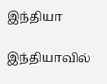இந்தியா

இந்தியாவில்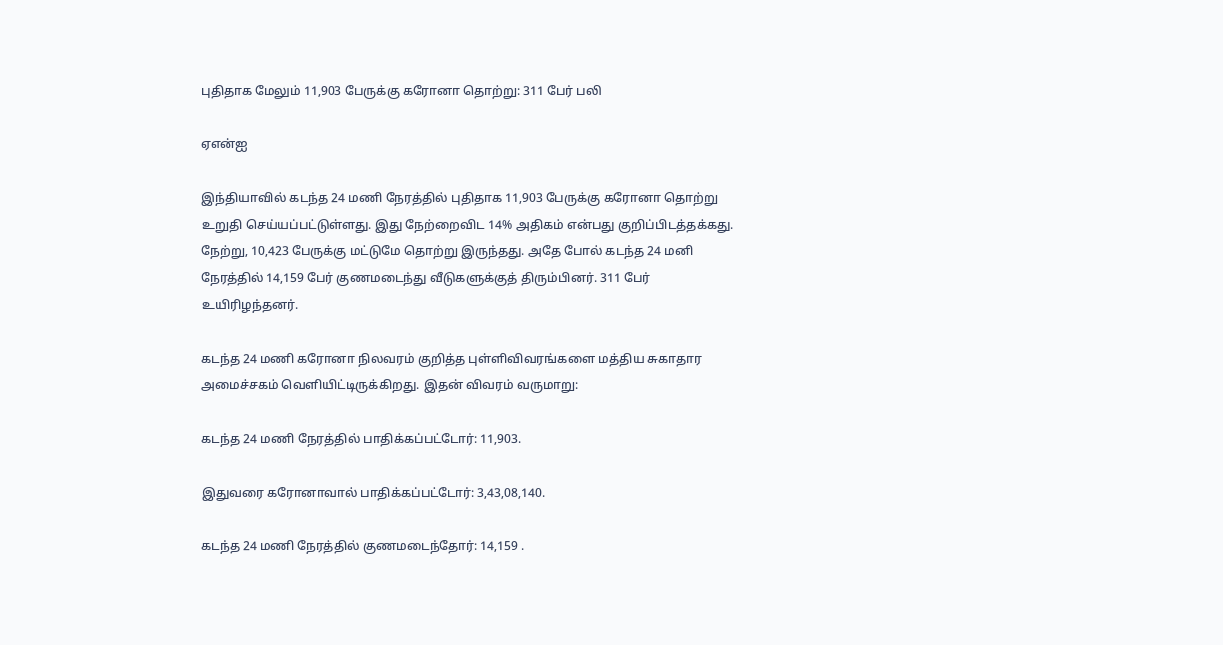புதிதாக மேலும் 11,903 பேருக்கு கரோனா தொற்று: 311 பேர் பலி

ஏஎன்ஐ

இந்தியாவில் கடந்த 24 மணி நேரத்தில் புதிதாக 11,903 பேருக்கு கரோனா தொற்று உறுதி செய்யப்பட்டுள்ளது. இது நேற்றைவிட 14% அதிகம் என்பது குறிப்பிடத்தக்கது. நேற்று, 10,423 பேருக்கு மட்டுமே தொற்று இருந்தது. அதே போல் கடந்த 24 மனி நேரத்தில் 14,159 பேர் குணமடைந்து வீடுகளுக்குத் திரும்பினர். 311 பேர் உயிரிழந்தனர்.

கடந்த 24 மணி கரோனா நிலவரம் குறித்த புள்ளிவிவரங்களை மத்திய சுகாதார அமைச்சகம் வெளியிட்டிருக்கிறது. இதன் விவரம் வருமாறு:

கடந்த 24 மணி நேரத்தில் பாதிக்கப்பட்டோர்: 11,903.

இதுவரை கரோனாவால் பாதிக்கப்பட்டோர்: 3,43,08,140.

கடந்த 24 மணி நேரத்தில் குணமடைந்தோர்: 14,159 .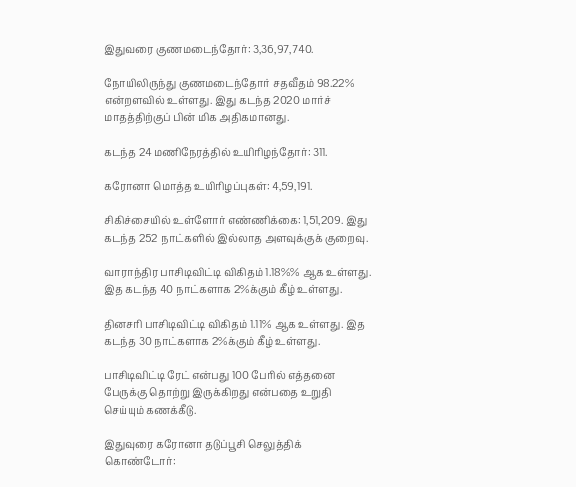இதுவரை குணமடைந்தோர்: 3,36,97,740.

நோயிலிருந்து குணமடைந்தோர் சதவீதம் 98.22% என்றளவில் உள்ளது. இது கடந்த 2020 மார்ச் மாதத்திற்குப் பின் மிக அதிகமானது.

கடந்த 24 மணிநேரத்தில் உயிரிழந்தோர்: 311.

கரோனா மொத்த உயிரிழப்புகள்: 4,59,191.

சிகிச்சையில் உள்ளோர் எண்ணிக்கை: 1,51,209. இது கடந்த 252 நாட்களில் இல்லாத அளவுக்குக் குறைவு.

வாராந்திர பாசிடிவிட்டி விகிதம் 1.18%% ஆக உள்ளது. இத கடந்த 40 நாட்களாக 2%க்கும் கீழ் உள்ளது.

தினசரி பாசிடிவிட்டி விகிதம் 1.11% ஆக உள்ளது. இத கடந்த 30 நாட்களாக 2%க்கும் கீழ் உள்ளது.

பாசிடிவிட்டி ரேட் என்பது 100 பேரில் எத்தனை பேருக்கு தொற்று இருக்கிறது என்பதை உறுதி செய்யும் கணக்கீடு.

இதுவுரை கரோனா தடுப்பூசி செலுத்திக் கொண்டோர்: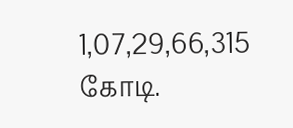1,07,29,66,315 கோடி.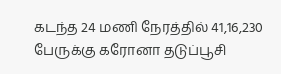கடந்த 24 மணி நேரத்தில் 41,16,230 பேருக்கு கரோனா தடுப்பூசி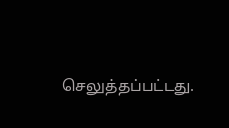செலுத்தப்பட்டது.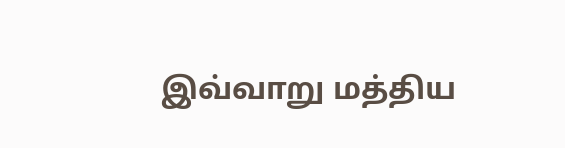இவ்வாறு மத்திய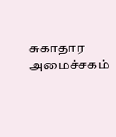சுகாதார அமைச்சகம்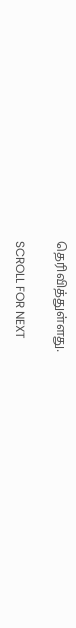தெரிவித்துள்ளது.

SCROLL FOR NEXT